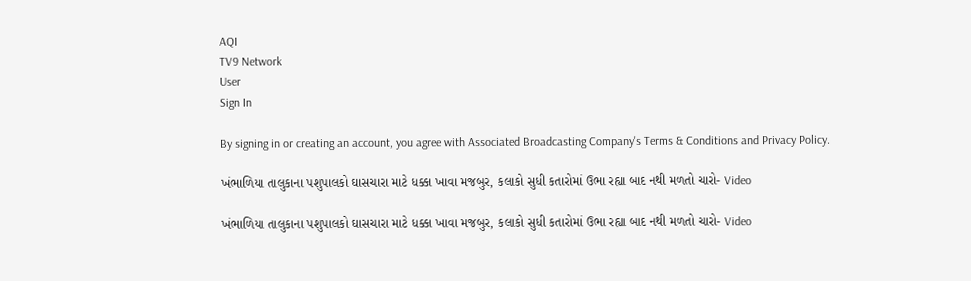AQI
TV9 Network
User
Sign In

By signing in or creating an account, you agree with Associated Broadcasting Company's Terms & Conditions and Privacy Policy.

ખંભાળિયા તાલુકાના પશુપાલકો ઘાસચારા માટે ધક્કા ખાવા મજબુર, કલાકો સુધી કતારોમાં ઉભા રહ્યા બાદ નથી મળતો ચારો- Video

ખંભાળિયા તાલુકાના પશુપાલકો ઘાસચારા માટે ધક્કા ખાવા મજબુર, કલાકો સુધી કતારોમાં ઉભા રહ્યા બાદ નથી મળતો ચારો- Video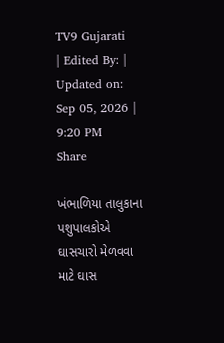TV9 Gujarati
| Edited By: | Updated on: Sep 05, 2026 | 9:20 PM
Share

ખંભાળિયા તાલુકાના પશુપાલકોએ ઘાસચારો મેળવવા માટે ઘાસ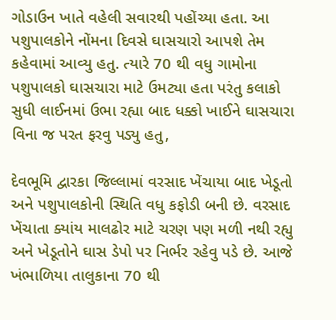ગોડાઉન ખાતે વહેલી સવારથી પહોંચ્યા હતા. આ પશુપાલકોને નોંમના દિવસે ઘાસચારો આપશે તેમ કહેવામાં આવ્યુ હતુ. ત્યારે 70 થી વધુ ગામોના પશુપાલકો ઘાસચારા માટે ઉમટ્યા હતા પરંતુ કલાકો સુધી લાઈનમાં ઉભા રહ્યા બાદ ધક્કો ખાઈને ઘાસચારા વિના જ પરત ફરવુ પડ્યુ હતુ,

દેવભૂમિ દ્વારકા જિલ્લામાં વરસાદ ખેંચાયા બાદ ખેડૂતો અને પશુપાલકોની સ્થિતિ વધુ કફોડી બની છે. વરસાદ ખેંચાતા ક્યાંય માલઢોર માટે ચરણ પણ મળી નથી રહ્યુ અને ખેડૂતોને ઘાસ ડેપો પર નિર્ભર રહેવુ પડે છે. આજે ખંભાળિયા તાલુકાના 70 થી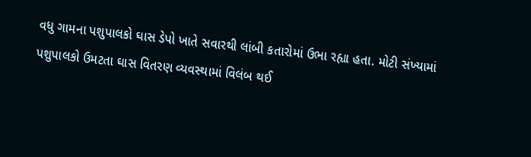વધુ ગામના પશુપાલકો ઘાસ ડેપો ખાતે સવારથી લાંબી કતારોમાં ઉભા રહ્યા હતા. મોટી સંખ્યામાં પશુપાલકો ઉમટતા ઘાસ વિતરણ વ્યવસ્થામાં વિલંબ થઈ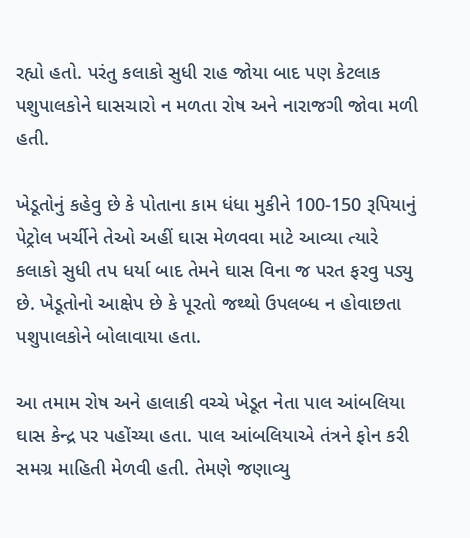રહ્યો હતો. પરંતુ કલાકો સુધી રાહ જોયા બાદ પણ કેટલાક પશુપાલકોને ઘાસચારો ન મળતા રોષ અને નારાજગી જોવા મળી હતી.

ખેડૂતોનું કહેવુ છે કે પોતાના કામ ધંધા મુકીને 100-150 રૂપિયાનું પેટ્રોલ ખર્ચીને તેઓ અહીં ઘાસ મેળવવા માટે આવ્યા ત્યારે કલાકો સુધી તપ ધર્યા બાદ તેમને ઘાસ વિના જ પરત ફરવુ પડ્યુ છે. ખેડૂતોનો આક્ષેપ છે કે પૂરતો જથ્થો ઉપલબ્ધ ન હોવાછતા પશુપાલકોને બોલાવાયા હતા.

આ તમામ રોષ અને હાલાકી વચ્ચે ખેડૂત નેતા પાલ આંબલિયા ઘાસ કેન્દ્ર પર પહોંચ્યા હતા. પાલ આંબલિયાએ તંત્રને ફોન કરી સમગ્ર માહિતી મેળવી હતી. તેમણે જણાવ્યુ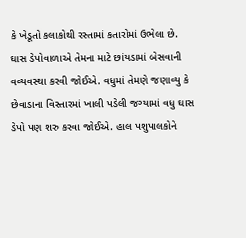કે ખેડૂતો કલાકોથી રસ્તામાં કતારોમાં ઉભેલા છે. ઘાસ ડેપોવાળાએ તેમના માટે છાંયડામાં બેસવાની વવ્યવસ્થા કરવી જોઈએ. વધુમાં તેમણે જણાવ્યુ કે છેવાડાના વિસ્તારમાં ખાલી પડેલી જગ્યામાં વધુ ઘાસ ડેપો પણ શરુ કરવા જોઈએ. હાલ પશુપાલકોને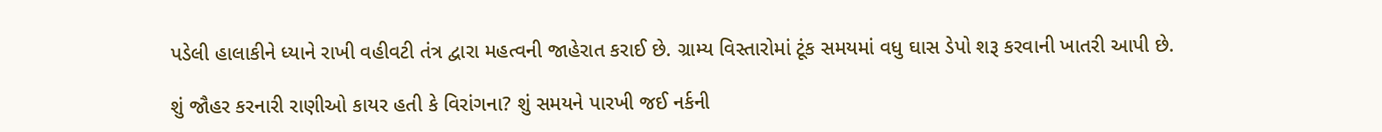પડેલી હાલાકીને ધ્યાને રાખી વહીવટી તંત્ર દ્વારા મહત્વની જાહેરાત કરાઈ છે. ગ્રામ્ય વિસ્તારોમાં ટૂંક સમયમાં વધુ ઘાસ ડેપો શરૂ કરવાની ખાતરી આપી છે.

શું જૌહર કરનારી રાણીઓ કાયર હતી કે વિરાંગના? શું સમયને પારખી જઈ નર્કની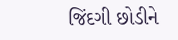જિંદગી છોડીને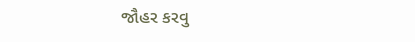જૌહર કરવુ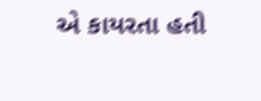એ કાયરતા હતી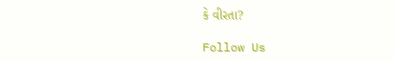કે વીરતા?

Follow Us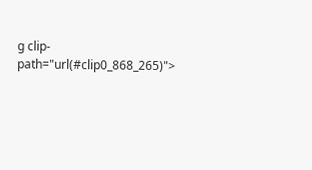g clip-path="url(#clip0_868_265)">